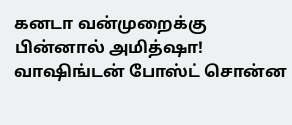கனடா வன்முறைக்கு பின்னால் அமித்ஷா! வாஷிங்டன் போஸ்ட் சொன்ன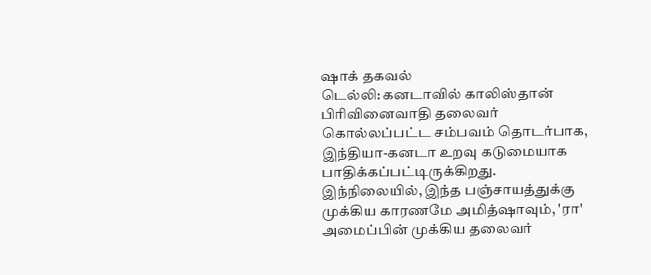ஷாக் தகவல்
டெல்லி: கனடாவில் காலிஸ்தான் பிரிவினைவாதி தலைவர் கொல்லப்பட்ட சம்பவம் தொடர்பாக, இந்தியா-கனடா உறவு கடுமையாக பாதிக்கப்பட்டிருக்கிறது. இந்நிலையில், இந்த பஞ்சாயத்துக்கு முக்கிய காரணமே அமித்ஷாவும், 'ரா' அமைப்பின் முக்கிய தலைவர்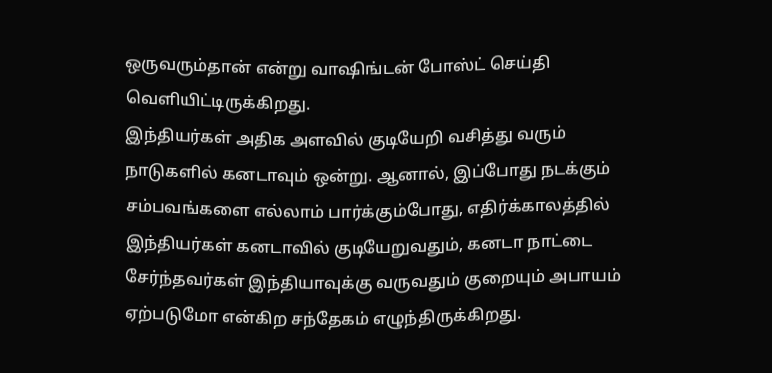ஒருவரும்தான் என்று வாஷிங்டன் போஸ்ட் செய்தி வெளியிட்டிருக்கிறது.
இந்தியர்கள் அதிக அளவில் குடியேறி வசித்து வரும் நாடுகளில் கனடாவும் ஒன்று. ஆனால், இப்போது நடக்கும் சம்பவங்களை எல்லாம் பார்க்கும்போது, எதிர்க்காலத்தில் இந்தியர்கள் கனடாவில் குடியேறுவதும், கனடா நாட்டை சேர்ந்தவர்கள் இந்தியாவுக்கு வருவதும் குறையும் அபாயம் ஏற்படுமோ என்கிற சந்தேகம் எழுந்திருக்கிறது.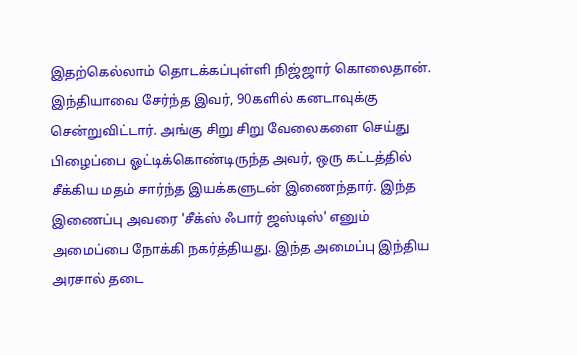இதற்கெல்லாம் தொடக்கப்புள்ளி நிஜ்ஜார் கொலைதான். இந்தியாவை சேர்ந்த இவர், 90களில் கனடாவுக்கு சென்றுவிட்டார். அங்கு சிறு சிறு வேலைகளை செய்து பிழைப்பை ஓட்டிக்கொண்டிருந்த அவர், ஒரு கட்டத்தில் சீக்கிய மதம் சார்ந்த இயக்களுடன் இணைந்தார். இந்த இணைப்பு அவரை 'சீக்ஸ் ஃபார் ஜஸ்டிஸ்' எனும் அமைப்பை நோக்கி நகர்த்தியது. இந்த அமைப்பு இந்திய அரசால் தடை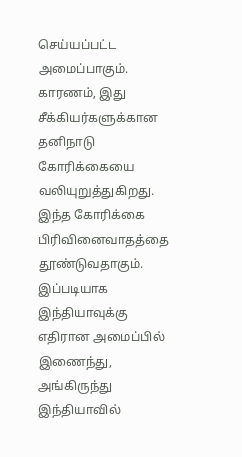செய்யப்பட்ட அமைப்பாகும். காரணம், இது சீக்கியர்களுக்கான தனிநாடு கோரிக்கையை வலியுறுத்துகிறது. இந்த கோரிக்கை பிரிவினைவாதத்தை தூண்டுவதாகும்.
இப்படியாக இந்தியாவுக்கு எதிரான அமைப்பில் இணைந்து, அங்கிருந்து இந்தியாவில்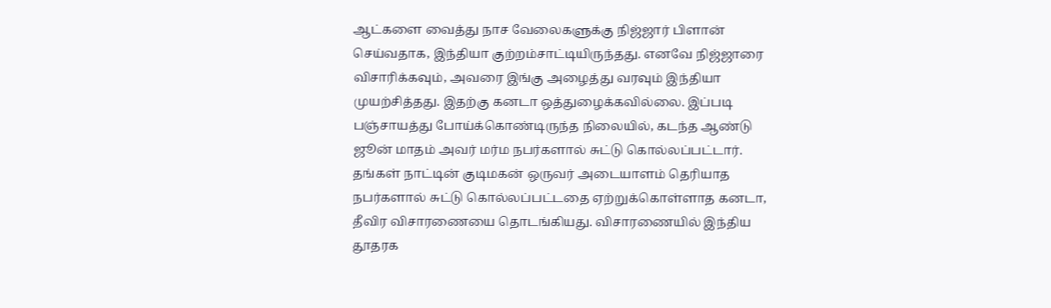ஆட்களை வைத்து நாச வேலைகளுக்கு நிஜ்ஜார் பிளான் செய்வதாக, இந்தியா குற்றம்சாட்டியிருந்தது. எனவே நிஜ்ஜாரை விசாரிக்கவும், அவரை இங்கு அழைத்து வரவும் இந்தியா முயற்சித்தது. இதற்கு கனடா ஒத்துழைக்கவில்லை. இப்படி பஞ்சாயத்து போய்க்கொண்டிருந்த நிலையில், கடந்த ஆண்டு ஜூன் மாதம் அவர் மர்ம நபர்களால் சுட்டு கொல்லப்பட்டார்.
தங்கள் நாட்டின் குடிமகன் ஒருவர் அடையாளம் தெரியாத நபர்களால் சுட்டு கொல்லப்பட்டதை ஏற்றுக்கொள்ளாத கனடா, தீவிர விசாரணையை தொடங்கியது. விசாரணையில் இந்திய தூதரக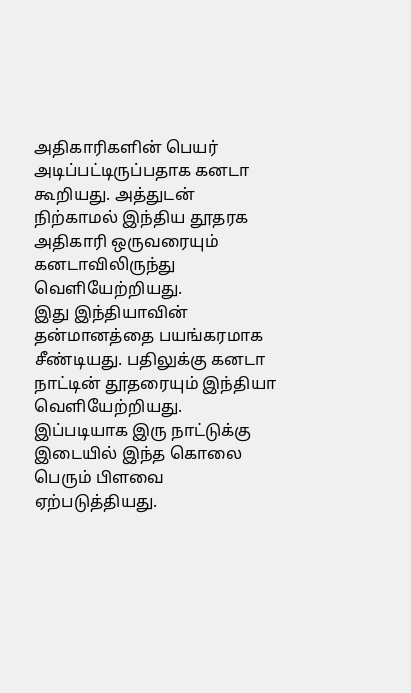அதிகாரிகளின் பெயர் அடிப்பட்டிருப்பதாக கனடா கூறியது. அத்துடன் நிற்காமல் இந்திய தூதரக அதிகாரி ஒருவரையும் கனடாவிலிருந்து வெளியேற்றியது.
இது இந்தியாவின் தன்மானத்தை பயங்கரமாக சீண்டியது. பதிலுக்கு கனடா நாட்டின் தூதரையும் இந்தியா வெளியேற்றியது. இப்படியாக இரு நாட்டுக்கு இடையில் இந்த கொலை பெரும் பிளவை ஏற்படுத்தியது.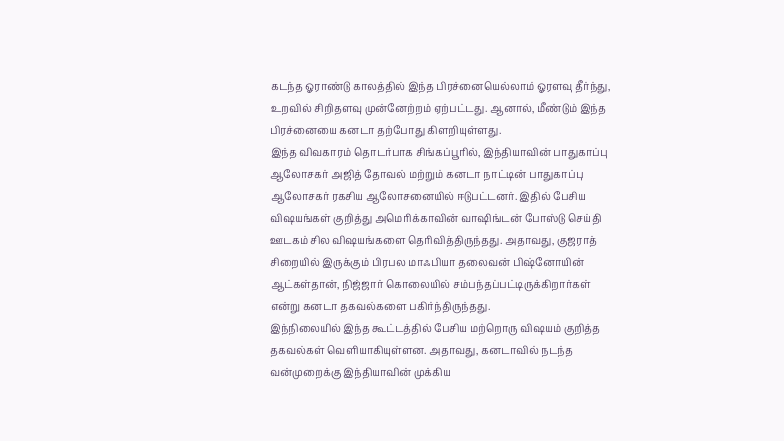கடந்த ஓராண்டு காலத்தில் இந்த பிரச்னையெல்லாம் ஓரளவு தீர்ந்து, உறவில் சிறிதளவு முன்னேற்றம் ஏற்பட்டது. ஆனால், மீண்டும் இந்த பிரச்னையை கனடா தற்போது கிளறியுள்ளது.
இந்த விவகாரம் தொடர்பாக சிங்கப்பூரில், இந்தியாவின் பாதுகாப்பு ஆலோசகர் அஜித் தோவல் மற்றும் கனடா நாட்டின் பாதுகாப்பு ஆலோசகர் ரகசிய ஆலோசனையில் ஈடுபட்டனர். இதில் பேசிய விஷயங்கள் குறித்து அமெரிக்காவின் வாஷிங்டன் போஸ்டு செய்தி ஊடகம் சில விஷயங்களை தெரிவித்திருந்தது. அதாவது, குஜராத் சிறையில் இருக்கும் பிரபல மாஃபியா தலைவன் பிஷ்னோயின் ஆட்கள்தான், நிஜ்ஜார் கொலையில் சம்பந்தப்பட்டிருக்கிறார்கள் என்று கனடா தகவல்களை பகிர்ந்திருந்தது.
இந்நிலையில் இந்த கூட்டத்தில் பேசிய மற்றொரு விஷயம் குறித்த தகவல்கள் வெளியாகியுள்ளன. அதாவது, கனடாவில் நடந்த வன்முறைக்கு இந்தியாவின் முக்கிய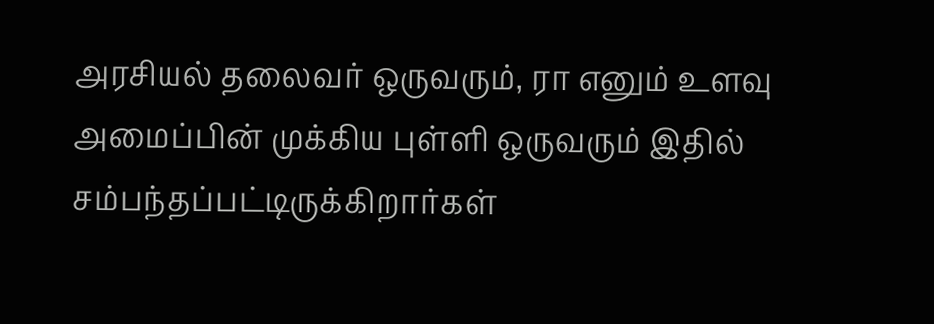அரசியல் தலைவர் ஒருவரும், ரா எனும் உளவு அமைப்பின் முக்கிய புள்ளி ஒருவரும் இதில் சம்பந்தப்பட்டிருக்கிறார்கள்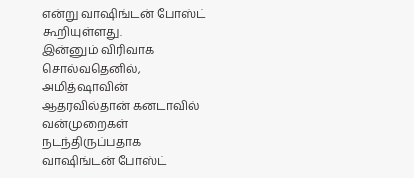என்று வாஷிங்டன் போஸ்ட் கூறியுள்ளது.
இன்னும் விரிவாக சொல்வதெனில், அமித்ஷாவின் ஆதரவில்தான் கனடாவில் வன்முறைகள் நடந்திருப்பதாக வாஷிங்டன் போஸ்ட்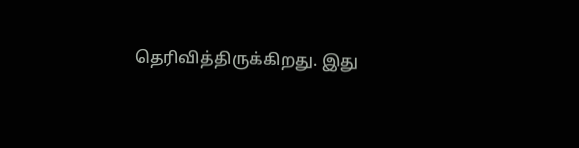தெரிவித்திருக்கிறது. இது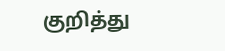குறித்து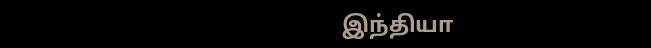இந்தியா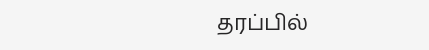தரப்பில்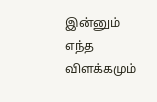இன்னும் எந்த விளக்கமும்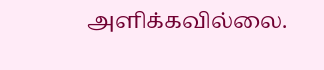அளிக்கவில்லை.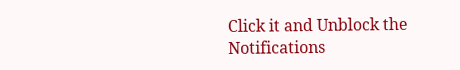Click it and Unblock the Notifications